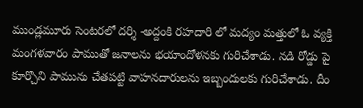ముండ్లమూరు సెంటరలో దర్శి -అద్దంకి రహదారి లో మద్యం మత్తులో ఓ వ్యక్తి మంగళవారం పాముతో జనాలను భయాందోళనకు గురిచేశాడు. నడి రోడ్డు పై కూర్చొని పామును చేతపట్టి వాహనదారులను ఇబ్బందులకు గురిచేశాడు. దీం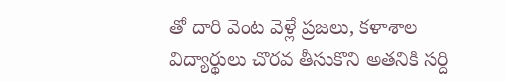తో దారి వెంట వెళ్లే ప్రజలు, కళాశాల విద్యార్థులు చొరవ తీసుకొని అతనికి సర్ది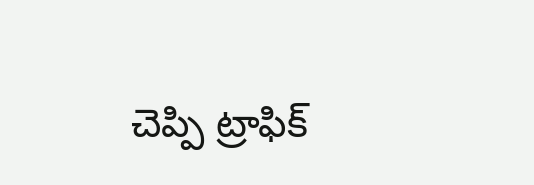చెప్పి ట్రాఫిక్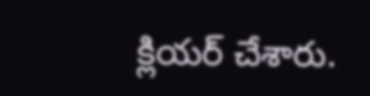క్లియర్ చేశారు.